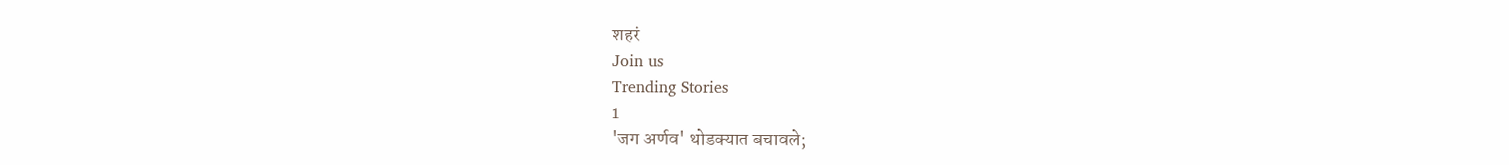शहरं
Join us
Trending Stories
1
'जग अर्णव' थोडक्यात बचावले;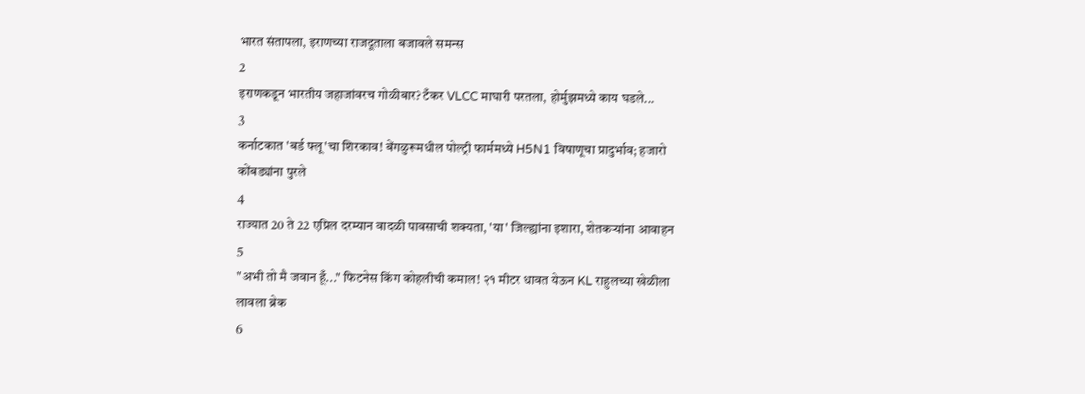भारत संतापला, इराणच्या राजदूताला बजावले समन्स
2
इराणकडून भारतीय जहाजांवरच गोळीबार? टँकर VLCC माघारी परतला, होर्मुझमध्ये काय घडले...
3
कर्नाटकात 'बर्ड फ्लू'चा शिरकाव! बेंगळुरूमधील पोल्ट्री फार्ममध्ये H5N1 विषाणूचा प्रादुर्भाव; हजारो कोंबड्यांना पुरले
4
राज्यात 20 ते 22 एप्रिल दरम्यान वादळी पावसाची शक्यता, 'या' जिल्ह्यांना इशारा, शेतकऱ्यांना आवाहन
5
"अभी तो मै जवान हूँ..." फिटनेस किंग कोहलीची कमाल! २१ मीटर धावत येऊन KL राहुलच्या खेळीला लावला ब्रेक
6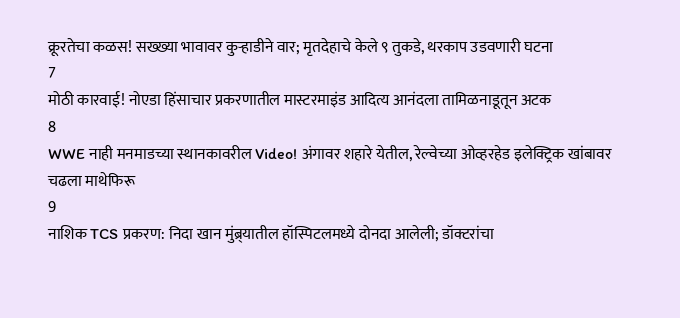क्रूरतेचा कळस! सख्ख्या भावावर कुऱ्हाडीने वार; मृतदेहाचे केले ९ तुकडे, थरकाप उडवणारी घटना
7
मोठी कारवाई! नोएडा हिंसाचार प्रकरणातील मास्टरमाइंड आदित्य आनंदला तामिळनाडूतून अटक
8
WWE नाही मनमाडच्या स्थानकावरील Video! अंगावर शहारे येतील, रेल्वेच्या ओव्हरहेड इलेक्ट्रिक खांबावर चढला माथेफिरू
9
नाशिक TCS प्रकरण: निदा खान मुंब्र्यातील हॉस्पिटलमध्ये दोनदा आलेली; डॉक्टरांचा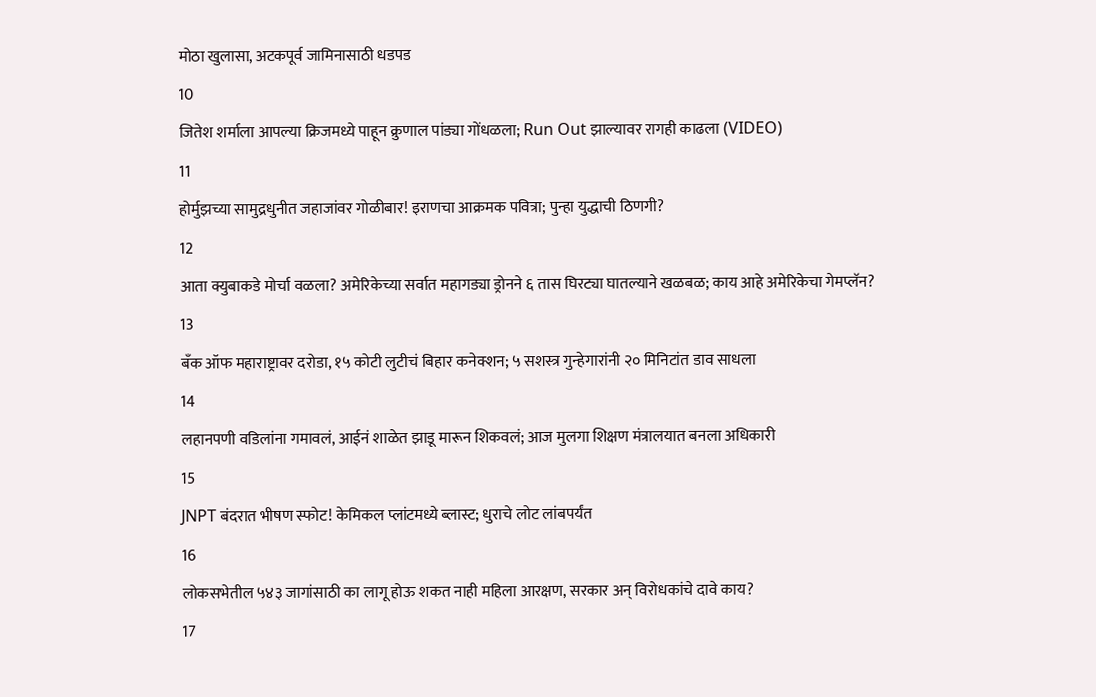मोठा खुलासा, अटकपूर्व जामिनासाठी धडपड
10
जितेश शर्माला आपल्या क्रिजमध्ये पाहून क्रुणाल पांड्या गोंधळला; Run Out झाल्यावर रागही काढला (VIDEO)
11
होर्मुझच्या सामुद्रधुनीत जहाजांवर गोळीबार! इराणचा आक्रमक पवित्रा; पुन्हा युद्धाची ठिणगी?
12
आता क्युबाकडे मोर्चा वळला? अमेरिकेच्या सर्वात महागड्या ड्रोनने ६ तास घिरट्या घातल्याने खळबळ; काय आहे अमेरिकेचा गेमप्लॅन?
13
बँक ऑफ महाराष्ट्रावर दरोडा, १५ कोटी लुटीचं बिहार कनेक्शन; ५ सशस्त्र गुन्हेगारांनी २० मिनिटांत डाव साधला
14
लहानपणी वडिलांना गमावलं, आईनं शाळेत झाडू मारून शिकवलं; आज मुलगा शिक्षण मंत्रालयात बनला अधिकारी
15
JNPT बंदरात भीषण स्फोट! केमिकल प्लांटमध्ये ब्लास्ट; धुराचे लोट लांबपर्यंत
16
लोकसभेतील ५४३ जागांसाठी का लागू होऊ शकत नाही महिला आरक्षण, सरकार अन् विरोधकांचे दावे काय?
17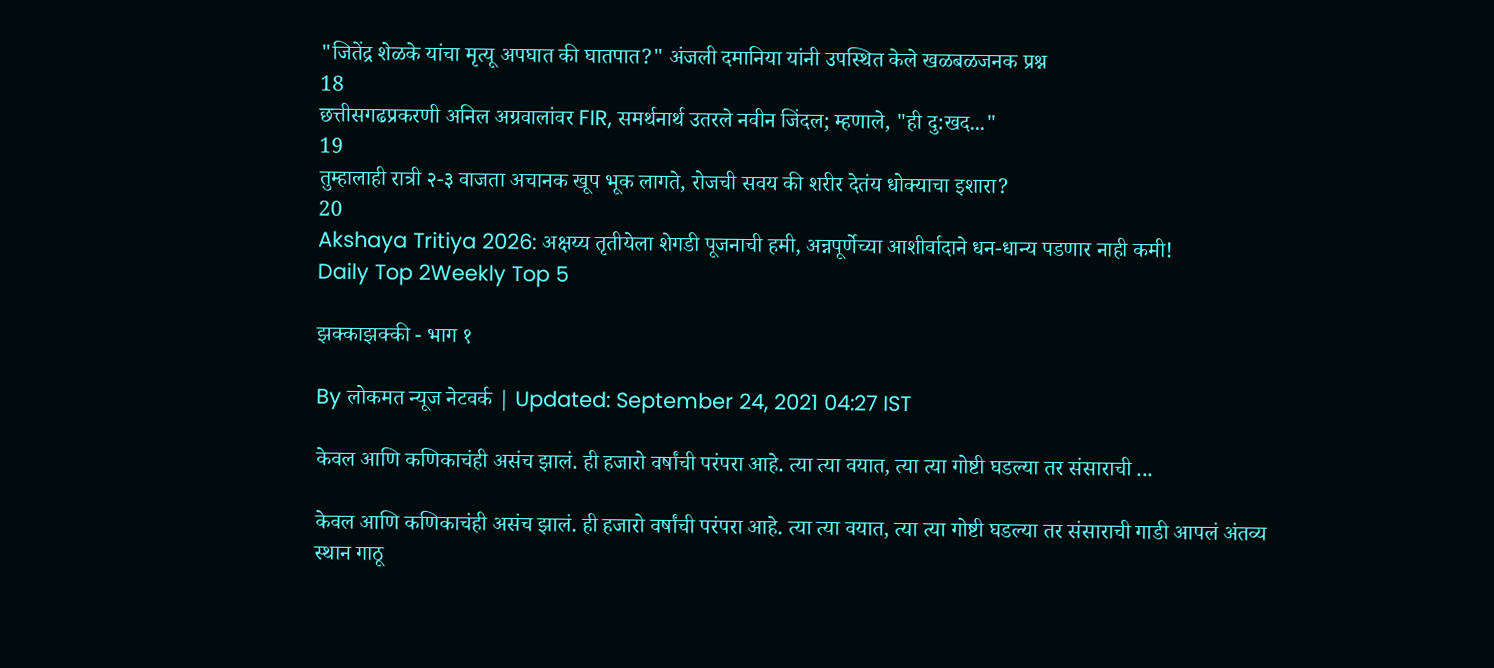"जितेंद्र शेळके यांचा मृत्यू अपघात की घातपात?" अंजली दमानिया यांनी उपस्थित केले खळबळजनक प्रश्न
18
छत्तीसगढप्रकरणी अनिल अग्रवालांवर FIR, समर्थनार्थ उतरले नवीन जिंदल; म्हणाले, "ही दु:खद..."
19
तुम्हालाही रात्री २-३ वाजता अचानक खूप भूक लागते, रोजची सवय की शरीर देतंय धोक्याचा इशारा?
20
Akshaya Tritiya 2026: अक्षय्य तृतीयेला शेगडी पूजनाची हमी, अन्नपूर्णेच्या आशीर्वादाने धन-धान्य पडणार नाही कमी!
Daily Top 2Weekly Top 5

झक्काझक्की - भाग १

By लोकमत न्यूज नेटवर्क | Updated: September 24, 2021 04:27 IST

केवल आणि कणिकाचंही असंच झालं. ही हजारो वर्षांची परंपरा आहे. त्या त्या वयात, त्या त्या गोष्टी घडल्या तर संसाराची ...

केवल आणि कणिकाचंही असंच झालं. ही हजारो वर्षांची परंपरा आहे. त्या त्या वयात, त्या त्या गोष्टी घडल्या तर संसाराची गाडी आपलं अंतव्य स्थान गाठू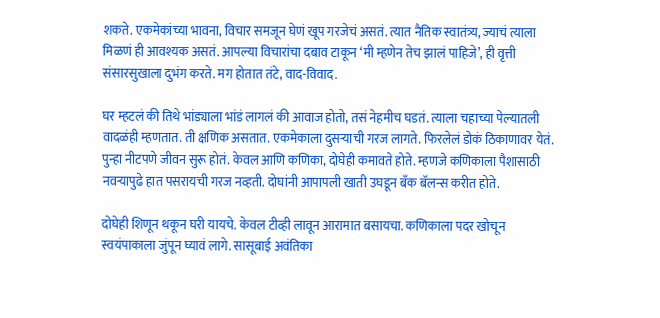शकते. एकमेकांच्या भावना, विचार समजून घेणं खूप गरजेचं असतं. त्यात नैतिक स्वातंत्र्य, ज्याचं त्याला मिळणं ही आवश्यक असतं. आपल्या विचारांचा दबाव टाकून ‘मी म्हणेन तेच झालं पाहिजे’, ही वृत्ती संसारसुखाला दुभंग करते. मग होतात तंटे, वाद-विवाद.

घर म्हटलं की तिथे भांड्याला भांडं लागलं की आवाज होतो, तसं नेहमीच घडतं. त्याला चहाच्या पेल्यातली वादळंही म्हणतात. ती क्षणिक असतात. एकमेकाला दुसऱ्याची गरज लागते. फिरलेलं डोकं ठिकाणावर येतं. पुन्हा नीटपणे जीवन सुरू होतं. केवल आणि कणिका, दोघेही कमावते होते. म्हणजे कणिकाला पैशासाठी नवऱ्यापुढे हात पसरायची गरज नव्हती. दोघांनी आपापली खाती उघडून बँक बॅलन्स करीत होते.

दोघेही शिणून थकून घरी यायचे. केवल टीव्ही लावून आरामात बसायचा. कणिकाला पदर खोचून स्वयंपाकाला जुंपून घ्यावं लागे. सासूबाई अवंतिका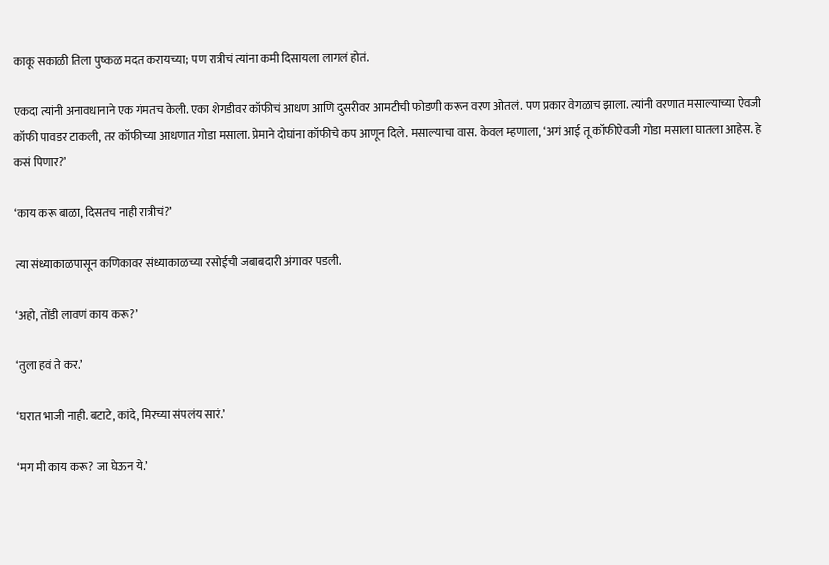काकू सकाळी तिला पुष्कळ मदत करायच्या; पण रात्रीचं त्यांना कमी दिसायला लागलं होतं.

एकदा त्यांनी अनावधानाने एक गंमतच केली. एका शेगडीवर कॉफीचं आधण आणि दुसरीवर आमटीची फोडणी करून वरण ओतलं. पण प्रकार वेगळाच झाला. त्यांनी वरणात मसाल्याच्या ऐवजी कॉफी पावडर टाकली, तर कॉफीच्या आधणात गोडा मसाला. प्रेमाने दोघांना कॉफीचे कप आणून दिले. मसाल्याचा वास. केवल म्हणाला, ‘अगं आई तू कॉफीऐवजी गोडा मसाला घातला आहेस. हे कसं पिणार?’

‘काय करू बाळा, दिसतच नाही रात्रीचं?’

त्या संध्याकाळपासून कणिकावर संध्याकाळच्या रसोईची जबाबदारी अंगावर पडली.

‘अहो, तोंडी लावणं काय करू?’

‘तुला हवं ते कर.’

‘घरात भाजी नाही. बटाटे, कांदे, मिरच्या संपलंय सारं.’

‘मग मी काय करू? जा घेऊन ये.’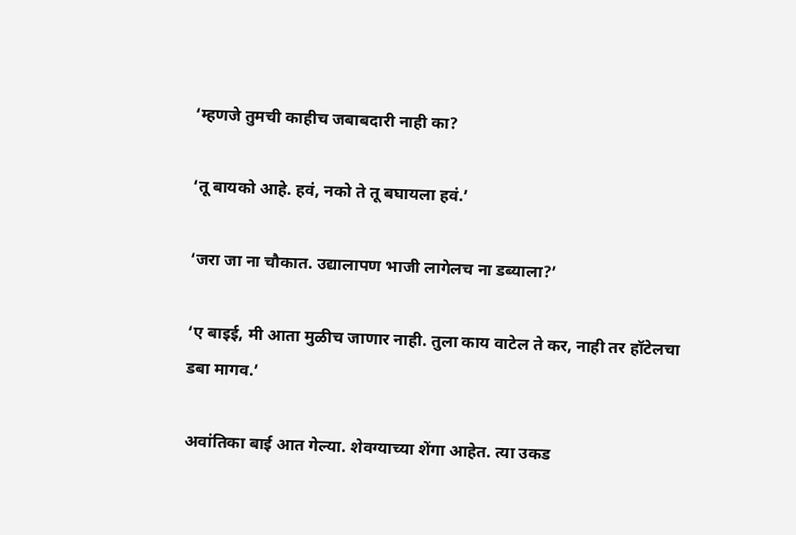‘म्हणजे तुमची काहीच जबाबदारी नाही का?

‘तू बायको आहे. हवं, नको ते तू बघायला हवं.’

‘जरा जा ना चौकात. उद्यालापण भाजी लागेलच ना डब्याला?’

‘ए बाइई, मी आता मुळीच जाणार नाही. तुला काय वाटेल ते कर, नाही तर हॉटेलचा डबा मागव.’

अवांतिका बाई आत गेल्या. शेवग्याच्या शेंगा आहेत. त्या उकड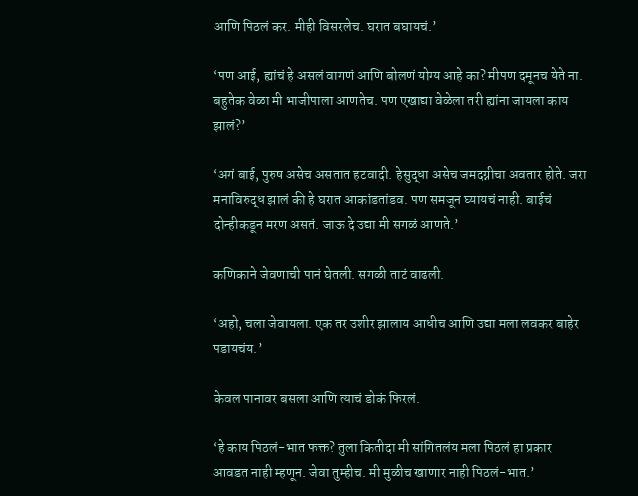आणि पिठलं कर. मीही विसरलेच. घरात बघायचं.’

‘पण आई, ह्यांचं हे असलं वागणं आणि बोलणं योग्य आहे का? मीपण दमूनच येते ना. बहुतेक वेळा मी भाजीपाला आणतेच. पण एखाद्या वेळेला तरी ह्यांना जायला काय झालं?’

‘अगं बाई, पुरुष असेच असतात हटवादी. हेसुद्धा असेच जमदग्नीचा अवतार होते. जरा मनाविरुद्ध झालं की हे घरात आकांडतांडव. पण समजून घ्यायचं नाही. बाईचं दोन्हीकडून मरण असतं. जाऊ दे उद्या मी सगळं आणते.’

कणिकाने जेवणाची पानं घेतली. सगळी ताटं वाढली.

‘अहो, चला जेवायला. एक तर उशीर झालाय आधीच आणि उद्या मला लवकर बाहेर पडायचंय.’

केवल पानावर बसला आणि त्याचं डोकं फिरलं.

‘हे काय पिठलं-भात फक्त? तुला कितीदा मी सांगितलंय मला पिठलं हा प्रकार आवडत नाही म्हणून. जेवा तुम्हीच. मी मुळीच खाणार नाही पिठलं-भात.’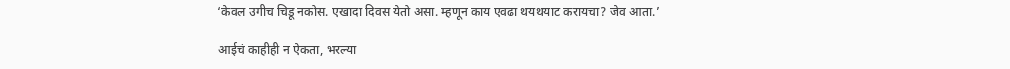‘केवल उगीच चिडू नकोस. एखादा दिवस येतो असा. म्हणून काय एवढा थयथयाट करायचा? जेव आता.’

आईचं काहीही न ऐकता, भरल्या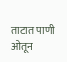ताटात पाणी ओतून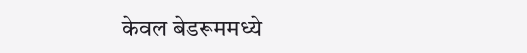केवल बेडरूममध्ये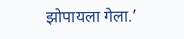झोपायला गेला.’